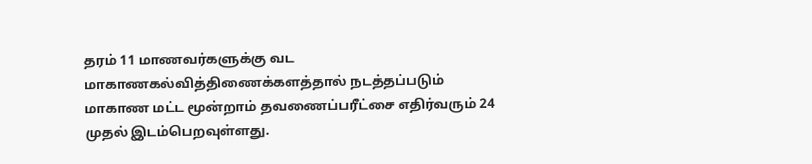தரம் 11 மாணவர்களுக்கு வட மாகாணகல்வித்திணைக்களத்தால் நடத்தப்படும் மாகாண மட்ட மூன்றாம் தவணைப்பரீட்சை எதிர்வரும் 24 முதல் இடம்பெறவுள்ளது.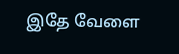இதே வேளை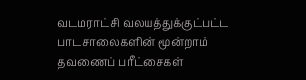வடமராட்சி வலயத்துக்குட்பட்ட பாடசாலைகளின் மூன்றாம் தவணைப் பரீட்சைகள்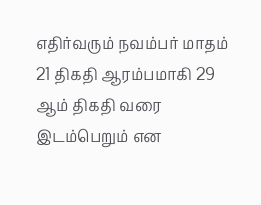எதிர்வரும் நவம்பர் மாதம் 21 திகதி ஆரம்பமாகி 29 ஆம் திகதி வரை இடம்பெறும் என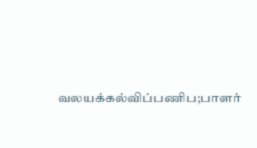வலயக்கல்விப்பணிப;பாளர்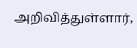அறிவித்துள்ளார்,